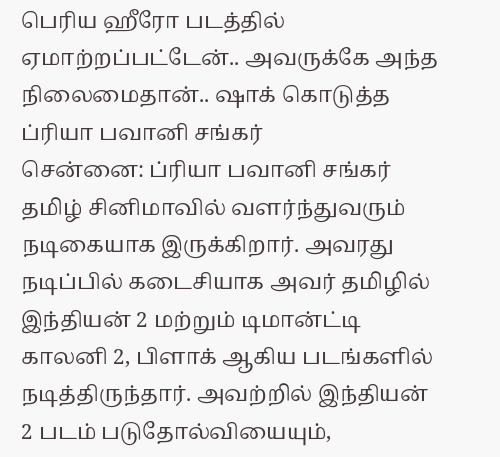பெரிய ஹீரோ படத்தில் ஏமாற்றப்பட்டேன்.. அவருக்கே அந்த நிலைமைதான்.. ஷாக் கொடுத்த ப்ரியா பவானி சங்கர்
சென்னை: ப்ரியா பவானி சங்கர் தமிழ் சினிமாவில் வளர்ந்துவரும் நடிகையாக இருக்கிறார். அவரது நடிப்பில் கடைசியாக அவர் தமிழில் இந்தியன் 2 மற்றும் டிமான்ட்டி காலனி 2, பிளாக் ஆகிய படங்களில் நடித்திருந்தார். அவற்றில் இந்தியன் 2 படம் படுதோல்வியையும்,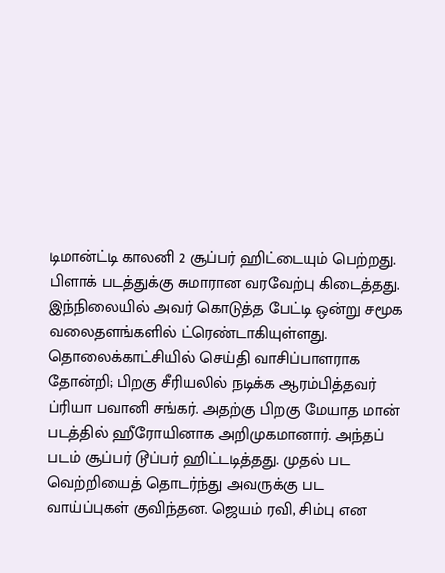டிமான்ட்டி காலனி 2 சூப்பர் ஹிட்டையும் பெற்றது. பிளாக் படத்துக்கு சுமாரான வரவேற்பு கிடைத்தது. இந்நிலையில் அவர் கொடுத்த பேட்டி ஒன்று சமூக வலைதளங்களில் ட்ரெண்டாகியுள்ளது.
தொலைக்காட்சியில் செய்தி வாசிப்பாளராக தோன்றி; பிறகு சீரியலில் நடிக்க ஆரம்பித்தவர் ப்ரியா பவானி சங்கர். அதற்கு பிறகு மேயாத மான் படத்தில் ஹீரோயினாக அறிமுகமானார். அந்தப் படம் சூப்பர் டூப்பர் ஹிட்டடித்தது. முதல் பட வெற்றியைத் தொடர்ந்து அவருக்கு பட வாய்ப்புகள் குவிந்தன. ஜெயம் ரவி, சிம்பு என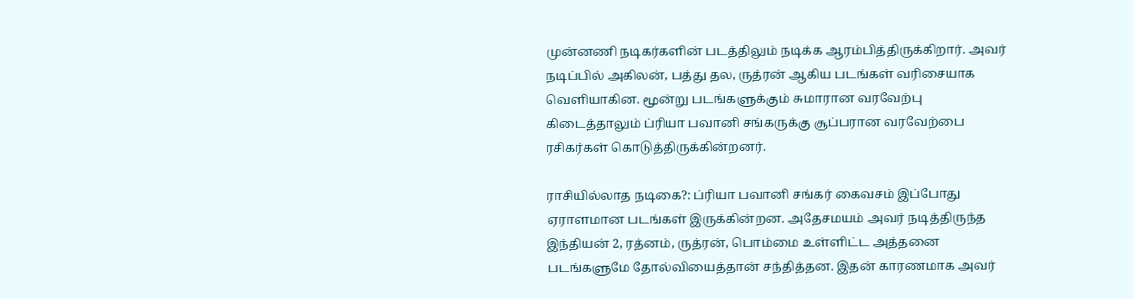முன்னணி நடிகர்களின் படத்திலும் நடிக்க ஆரம்பித்திருக்கிறார். அவர் நடிப்பில் அகிலன், பத்து தல, ருத்ரன் ஆகிய படங்கள் வரிசையாக வெளியாகின. மூன்று படங்களுக்கும் சுமாரான வரவேற்பு கிடைத்தாலும் ப்ரியா பவானி சங்கருக்கு சூப்பரான வரவேற்பை ரசிகர்கள் கொடுத்திருக்கின்றனர்.

ராசியில்லாத நடிகை?: ப்ரியா பவானி சங்கர் கைவசம் இப்போது ஏராளமான படங்கள் இருக்கின்றன. அதேசமயம் அவர் நடித்திருந்த இந்தியன் 2, ரத்னம், ருத்ரன், பொம்மை உள்ளிட்ட அத்தனை படங்களுமே தோல்வியைத்தான் சந்தித்தன. இதன் காரணமாக அவர்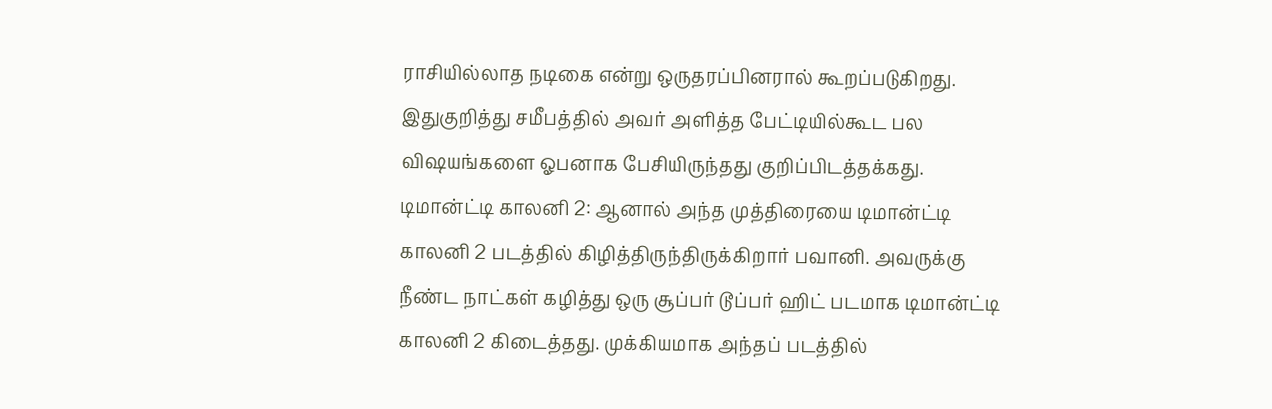ராசியில்லாத நடிகை என்று ஒருதரப்பினரால் கூறப்படுகிறது. இதுகுறித்து சமீபத்தில் அவர் அளித்த பேட்டியில்கூட பல விஷயங்களை ஓபனாக பேசியிருந்தது குறிப்பிடத்தக்கது.
டிமான்ட்டி காலனி 2: ஆனால் அந்த முத்திரையை டிமான்ட்டி காலனி 2 படத்தில் கிழித்திருந்திருக்கிறார் பவானி. அவருக்கு நீண்ட நாட்கள் கழித்து ஒரு சூப்பர் டூப்பர் ஹிட் படமாக டிமான்ட்டி காலனி 2 கிடைத்தது. முக்கியமாக அந்தப் படத்தில்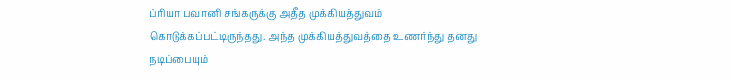ப்ரியா பவானி சங்கருக்கு அதீத முக்கியத்துவம் கொடுக்கப்பட்டிருந்தது. அந்த முக்கியத்துவத்தை உணர்ந்து தனது நடிப்பையும்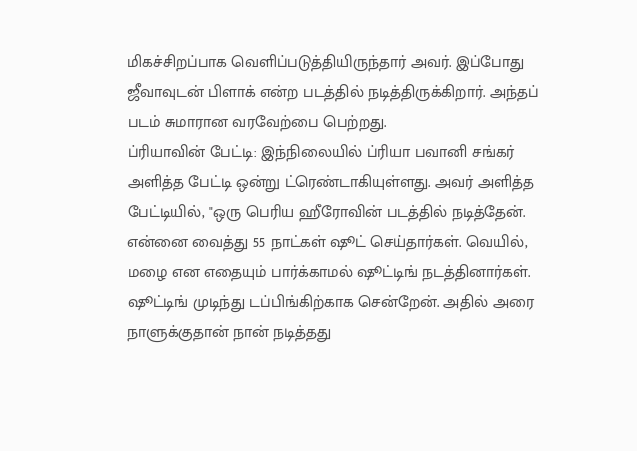மிகச்சிறப்பாக வெளிப்படுத்தியிருந்தார் அவர். இப்போது ஜீவாவுடன் பிளாக் என்ற படத்தில் நடித்திருக்கிறார். அந்தப் படம் சுமாரான வரவேற்பை பெற்றது.
ப்ரியாவின் பேட்டி: இந்நிலையில் ப்ரியா பவானி சங்கர் அளித்த பேட்டி ஒன்று ட்ரெண்டாகியுள்ளது. அவர் அளித்த பேட்டியில், "ஒரு பெரிய ஹீரோவின் படத்தில் நடித்தேன். என்னை வைத்து 55 நாட்கள் ஷூட் செய்தார்கள். வெயில், மழை என எதையும் பார்க்காமல் ஷூட்டிங் நடத்தினார்கள். ஷூட்டிங் முடிந்து டப்பிங்கிற்காக சென்றேன். அதில் அரை நாளுக்குதான் நான் நடித்தது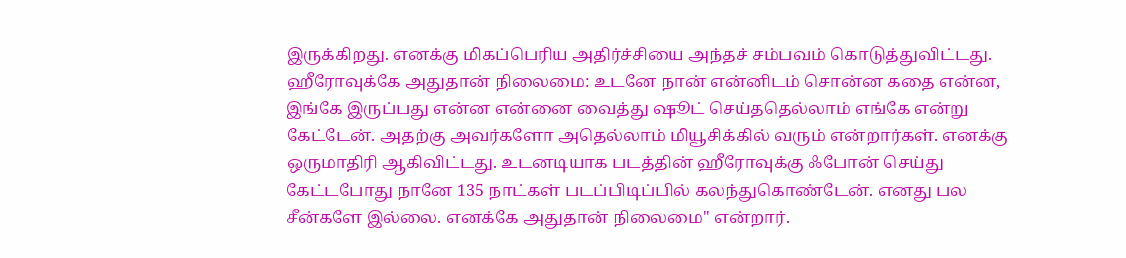இருக்கிறது. எனக்கு மிகப்பெரிய அதிர்ச்சியை அந்தச் சம்பவம் கொடுத்துவிட்டது.
ஹீரோவுக்கே அதுதான் நிலைமை: உடனே நான் என்னிடம் சொன்ன கதை என்ன, இங்கே இருப்பது என்ன என்னை வைத்து ஷூட் செய்ததெல்லாம் எங்கே என்று கேட்டேன். அதற்கு அவர்களோ அதெல்லாம் மியூசிக்கில் வரும் என்றார்கள். எனக்கு ஒருமாதிரி ஆகிவிட்டது. உடனடியாக படத்தின் ஹீரோவுக்கு ஃபோன் செய்து கேட்டபோது நானே 135 நாட்கள் படப்பிடிப்பில் கலந்துகொண்டேன். எனது பல சீன்களே இல்லை. எனக்கே அதுதான் நிலைமை" என்றார்.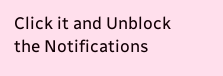Click it and Unblock the Notifications